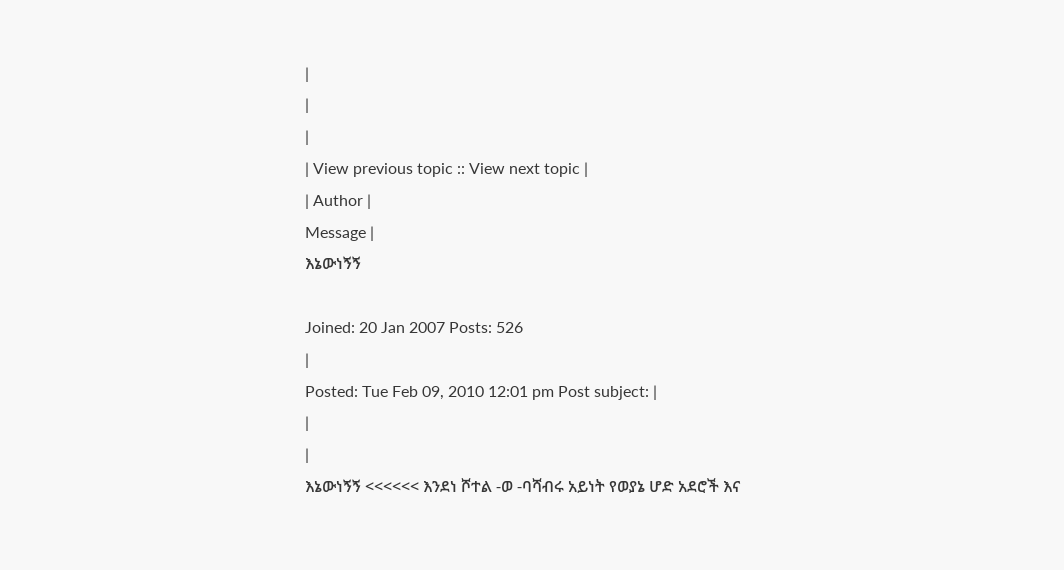|
|
|
| View previous topic :: View next topic |
| Author |
Message |
እኔውነኝኝ

Joined: 20 Jan 2007 Posts: 526
|
Posted: Tue Feb 09, 2010 12:01 pm Post subject: |
|
|
እኔውነኝኝ <<<<<< እንደነ ሾተል -ወ -ባሻብሩ አይነት የወያኔ ሆድ አደሮች እና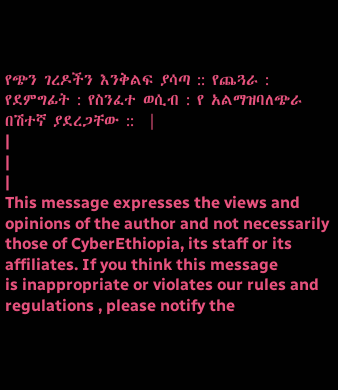የጭን ገረዶችን እንቅልፍ ያሳጣ :: የጨጓራ : የደምግፊት : የስንፈተ ወሲብ : የ አልማዝባለጭራ በሽተኛ ያደረጋቸው ::  |
|
|
|
This message expresses the views and opinions of the author and not necessarily
those of CyberEthiopia, its staff or its affiliates. If you think this message
is inappropriate or violates our rules and regulations , please notify the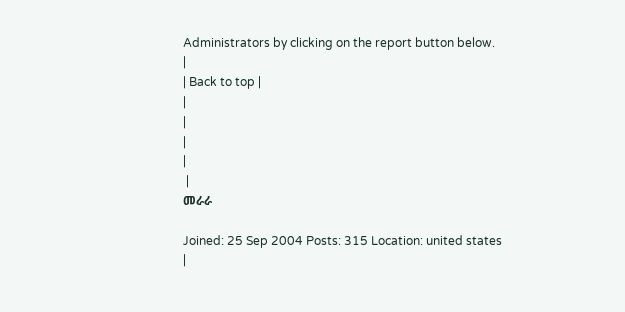Administrators by clicking on the report button below.
|
| Back to top |
|
|
|
|
 |
መራራ

Joined: 25 Sep 2004 Posts: 315 Location: united states
|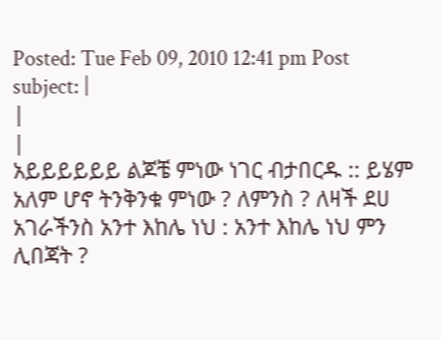Posted: Tue Feb 09, 2010 12:41 pm Post subject: |
|
|
አይይይይይይ ልጆቼ ምነው ነገር ብታበርዱ :: ይሄም አለም ሆኖ ትንቅንቁ ምነው ? ለምንስ ? ለዛች ደሀ አገራችንስ አንተ እከሌ ነህ : አንተ እከሌ ነህ ምን ሊበጃት ?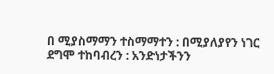በ ሚያስማማን ተስማማተን : በሚያለያየን ነገር ደግሞ ተከባብረን : አንድነታችንን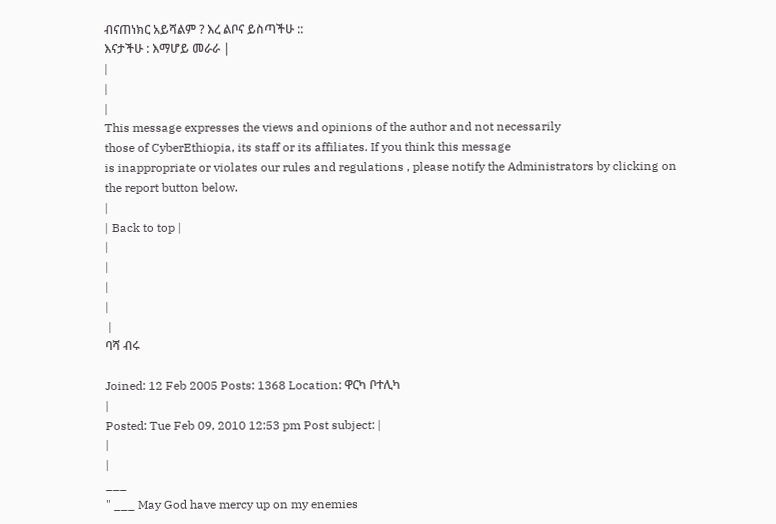ብናጠነክር አይሻልም ? እረ ልቦና ይስጣችሁ ::
እናታችሁ : እማሆይ መራራ |
|
|
|
This message expresses the views and opinions of the author and not necessarily
those of CyberEthiopia, its staff or its affiliates. If you think this message
is inappropriate or violates our rules and regulations , please notify the Administrators by clicking on the report button below.
|
| Back to top |
|
|
|
|
 |
ባሻ ብሩ

Joined: 12 Feb 2005 Posts: 1368 Location: ዋርካ ቦተሊካ
|
Posted: Tue Feb 09, 2010 12:53 pm Post subject: |
|
|
___
" ___ May God have mercy up on my enemies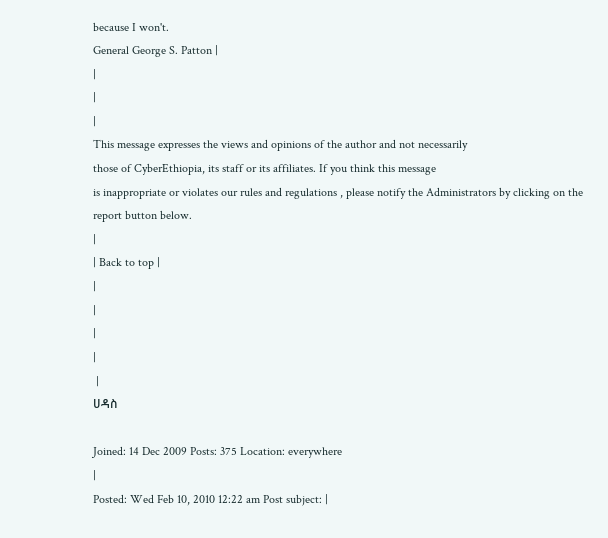because I won't.
General George S. Patton |
|
|
|
This message expresses the views and opinions of the author and not necessarily
those of CyberEthiopia, its staff or its affiliates. If you think this message
is inappropriate or violates our rules and regulations , please notify the Administrators by clicking on the report button below.
|
| Back to top |
|
|
|
|
 |
ሀዳስ

Joined: 14 Dec 2009 Posts: 375 Location: everywhere
|
Posted: Wed Feb 10, 2010 12:22 am Post subject: |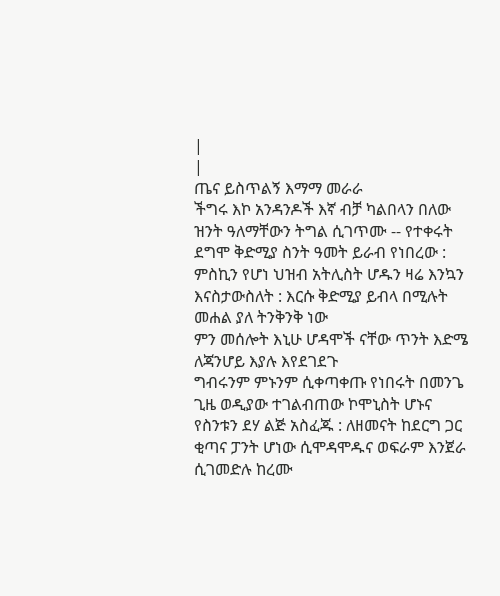|
|
ጤና ይስጥልኝ እማማ መራራ
ችግሩ እኮ አንዳንዶች እኛ ብቻ ካልበላን በለው ዝንት ዓለማቸውን ትግል ሲገጥሙ -- የተቀሩት ደግሞ ቅድሚያ ስንት ዓመት ይራብ የነበረው : ምስኪን የሆነ ህዝብ አትሊስት ሆዱን ዛሬ እንኳን እናስታውስለት : እርሱ ቅድሚያ ይብላ በሚሉት መሐል ያለ ትንቅንቅ ነው
ምን መሰሎት እኒሁ ሆዳሞች ናቸው ጥንት እድሜ ለጃንሆይ እያሉ እየደገደጉ
ግብሩንም ምኑንም ሲቀጣቀጡ የነበሩት በመንጌ ጊዜ ወዲያው ተገልብጠው ኮሞኒስት ሆኑና የስንቱን ደሃ ልጅ አስፈጁ : ለዘመናት ከደርግ ጋር ቂጣና ፓንት ሆነው ሲሞዳሞዱና ወፍራም እንጀራ ሲገመድሉ ከረሙ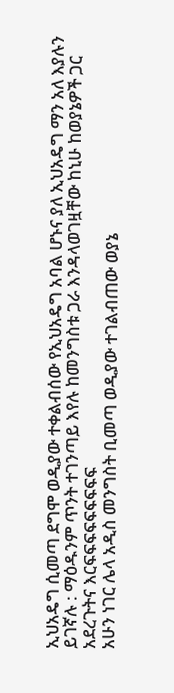ኢህአዴግ ሲመጣ ደግሞ ወዲያው ተቀልብሰው የኢህአዴግ አባል ሆኑና ያለ ኢህአዴግ ማን አለ እያሉን ይገኛሉ : ማዕዱንም ጥንት ተገንጣይ እየሉ ከመንግስቱ ጋራ እንዳላወገዟቸው ከኒሁ ከወያኔዎች ጋር አደረጉትና እርፍፍፍፍፍፍፍፍፍ
አሁን ነገር ሌላ አዲስ መንግስት ቢመጣ ወዲያው ተገልብጠው ወያኔ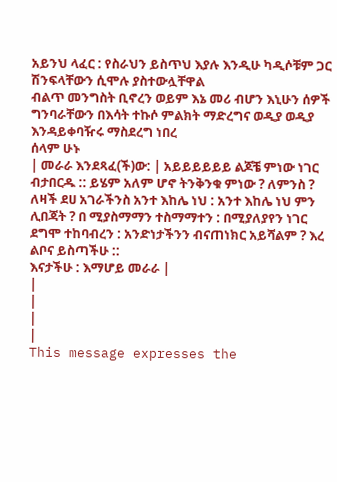አይንህ ላፈር : የስራህን ይስጥህ እያሉ እንዲሁ ካዲሶቹም ጋር ሽንፍላቸውን ሲሞሉ ያስተውሏቸዋል
ብልጥ መንግስት ቢኖረን ወይም እኔ መሪ ብሆን እኒሁን ሰዎች ግንባራቸውን በእሳት ተኩሶ ምልክት ማድረግና ወዲያ ወዲያ እንዳይቀባዥሩ ማስደረግ ነበረ
ሰላም ሁኑ
| መራራ እንደጻፈ(ች)ው: | አይይይይይይ ልጆቼ ምነው ነገር ብታበርዱ :: ይሄም አለም ሆኖ ትንቅንቁ ምነው ? ለምንስ ? ለዛች ደሀ አገራችንስ አንተ እከሌ ነህ : አንተ እከሌ ነህ ምን ሊበጃት ? በ ሚያስማማን ተስማማተን : በሚያለያየን ነገር ደግሞ ተከባብረን : አንድነታችንን ብናጠነክር አይሻልም ? እረ ልቦና ይስጣችሁ ::
እናታችሁ : እማሆይ መራራ |
|
|
|
|
This message expresses the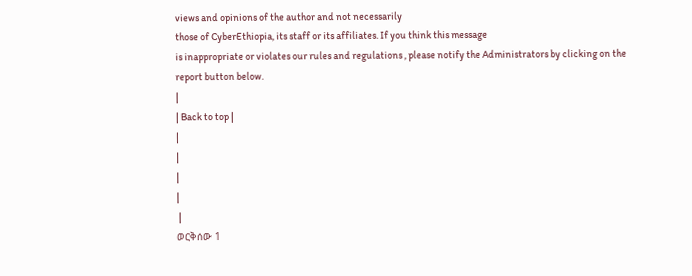views and opinions of the author and not necessarily
those of CyberEthiopia, its staff or its affiliates. If you think this message
is inappropriate or violates our rules and regulations , please notify the Administrators by clicking on the report button below.
|
| Back to top |
|
|
|
|
 |
ወርቅሰው 1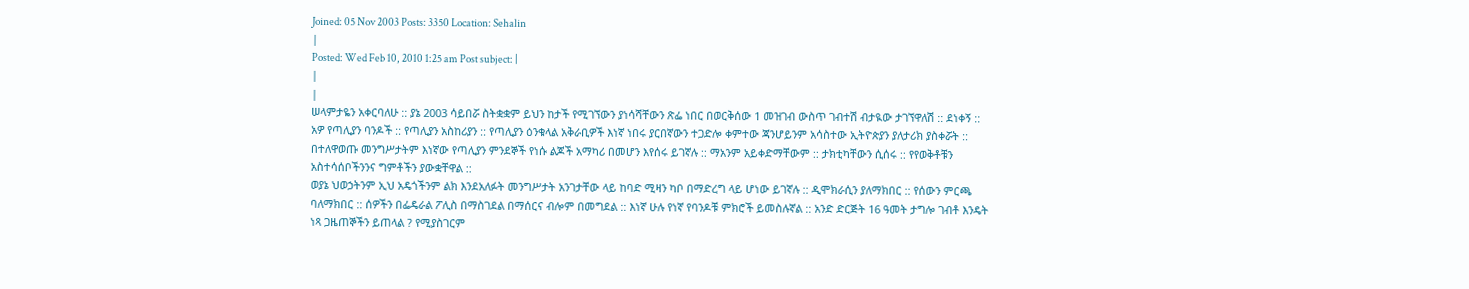Joined: 05 Nov 2003 Posts: 3350 Location: Sehalin
|
Posted: Wed Feb 10, 2010 1:25 am Post subject: |
|
|
ሠላምታዬን አቀርባለሁ :: ያኔ 2003 ሳይበሯ ስትቋቋም ይህን ከታች የሚገኘውን ያነሳሻቸውን ጽፌ ነበር በወርቅሰው 1 መዝገብ ውስጥ ገብተሽ ብታዪው ታገኘዋለሽ :: ደነቀኝ :: አዎ የጣሊያን ባንዶች :: የጣሊያን አስከሪያን :: የጣሊያን ዕንቁላል አቅራቢዎች እነኛ ነበሩ ያርበኛውን ተጋድሎ ቀምተው ጃንሆይንም አሳስተው ኢትዮጵያን ያለታሪክ ያስቀሯት :: በተለዋወጡ መንግሥታትም እነኛው የጣሊያን ምንደኞች የነሱ ልጆች አማካሪ በመሆን እየሰሩ ይገኛሉ :: ማአንም አይቀድማቸውም :: ታክቲካቸውን ሲሰሩ :: የየወቅቶቹን አስተሳሰቦችንንና ግምቶችን ያውቋቸዋል ::
ወያኔ ህወኃትንም ኢህ አዴጎችንም ልክ እንደአለፉት መንግሥታት አንገታቸው ላይ ከባድ ሚዛን ካቦ በማድረግ ላይ ሆነው ይገኛሉ :: ዲሞክራሲን ያለማክበር :: የሰውን ምርጫ ባለማክበር :: ሰዎችን በፌዴራል ፖሊስ በማስገደል በማሰርና ብሎም በመግደል :: እነኛ ሁሉ የነኛ የባንዶቹ ምክሮች ይመስሉኛል :: አንድ ድርጅት 16 ዓመት ታግሎ ገብቶ እንዴት ነጻ ጋዜጠኞችን ይጠላል ? የሚያስገርም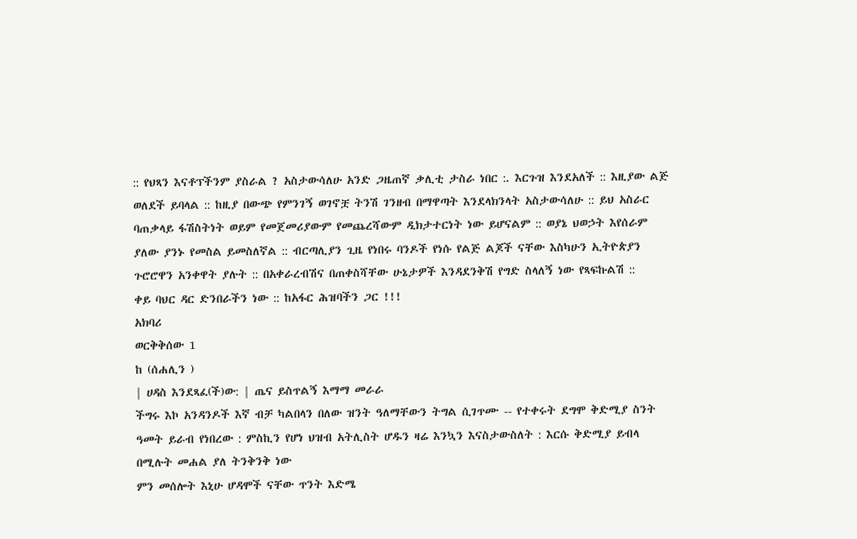:: የህጻን እናቶፕችንም ያስራል ? አስታውሳለሁ አንድ ጋዜጠኛ ቃሊቲ ታስራ ነበር :. እርጉዝ እንደአለች :: እዚያው ልጅ ወለደች ይባላል :: ከዚያ በውጭ የምንገኝ ወገኖቿ ትንሽ ገንዘብ በማዋጣት እንደላክንላት አስታውሳለሁ :: ይህ አስራር ባጠቃላይ ፋሽስትነት ወይም የመጀመሪያውም የመጨረሻውም ዲክታተርነት ነው ይሆናልም :: ወያኔ ህወኃት እየሰራም ያለው ያንኑ የመስል ይመስለኛል :: ብርጣሊያን ጊዜ የነበሩ ባንዶች የነሱ የልጅ ልጆች ናቸው እስካሁን ኢትዮጵያን ጉሮሮዋን አንቀዋት ያሉት :: በአቀራረብሽና በጠቀስሻቸው ሁኔታዎች እንዳደንቅሽ የግድ ስላለኝ ነው የጻፍኩልሽ ::
ቀይ ባህር ዳር ድንበራችን ነው :: ከአፋር ሕዝባችን ጋር !!!
አክባሪ
ወርቅቅሰው 1
ከ (ሰሐሊን )
| ሀዳስ እንደጻፈ(ች)ው: | ጤና ይስጥልኝ እማማ መራራ
ችግሩ እኮ አንዳንዶች እኛ ብቻ ካልበላን በለው ዝንት ዓለማቸውን ትግል ሲገጥሙ -- የተቀሩት ደግሞ ቅድሚያ ስንት ዓመት ይራብ የነበረው : ምስኪን የሆነ ህዝብ አትሊስት ሆዱን ዛሬ እንኳን እናስታውስለት : እርሱ ቅድሚያ ይብላ በሚሉት መሐል ያለ ትንቅንቅ ነው
ምን መሰሎት እኒሁ ሆዳሞች ናቸው ጥንት እድሜ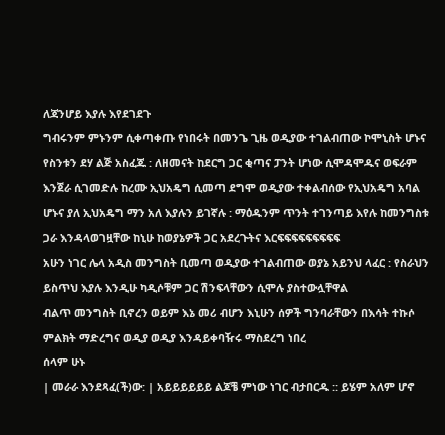ለጃንሆይ እያሉ እየደገደጉ
ግብሩንም ምኑንም ሲቀጣቀጡ የነበሩት በመንጌ ጊዜ ወዲያው ተገልብጠው ኮሞኒስት ሆኑና የስንቱን ደሃ ልጅ አስፈጁ : ለዘመናት ከደርግ ጋር ቂጣና ፓንት ሆነው ሲሞዳሞዱና ወፍራም እንጀራ ሲገመድሉ ከረሙ ኢህአዴግ ሲመጣ ደግሞ ወዲያው ተቀልብሰው የኢህአዴግ አባል ሆኑና ያለ ኢህአዴግ ማን አለ እያሉን ይገኛሉ : ማዕዱንም ጥንት ተገንጣይ እየሉ ከመንግስቱ ጋራ እንዳላወገዟቸው ከኒሁ ከወያኔዎች ጋር አደረጉትና እርፍፍፍፍፍፍፍፍፍ
አሁን ነገር ሌላ አዲስ መንግስት ቢመጣ ወዲያው ተገልብጠው ወያኔ አይንህ ላፈር : የስራህን ይስጥህ እያሉ እንዲሁ ካዲሶቹም ጋር ሽንፍላቸውን ሲሞሉ ያስተውሏቸዋል
ብልጥ መንግስት ቢኖረን ወይም እኔ መሪ ብሆን እኒሁን ሰዎች ግንባራቸውን በእሳት ተኩሶ ምልክት ማድረግና ወዲያ ወዲያ እንዳይቀባዥሩ ማስደረግ ነበረ
ሰላም ሁኑ
| መራራ እንደጻፈ(ች)ው: | አይይይይይይ ልጆቼ ምነው ነገር ብታበርዱ :: ይሄም አለም ሆኖ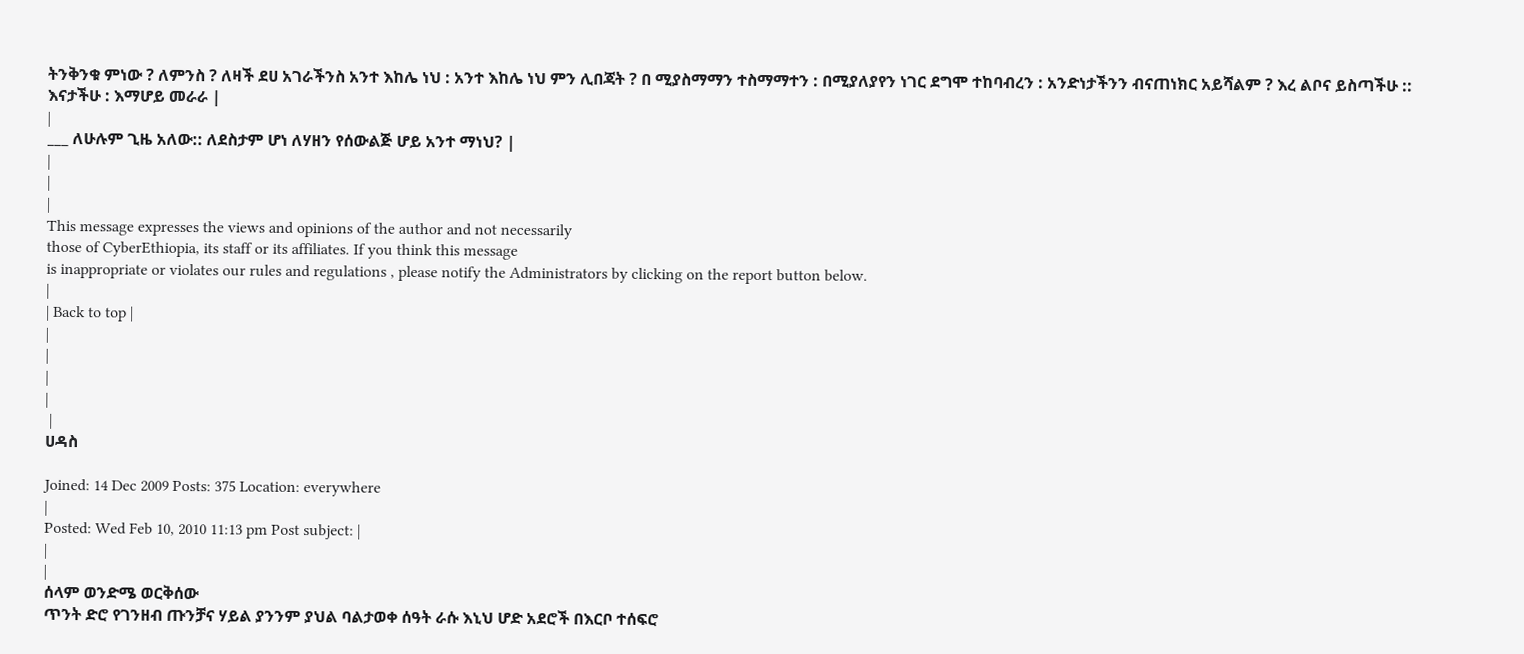ትንቅንቁ ምነው ? ለምንስ ? ለዛች ደሀ አገራችንስ አንተ እከሌ ነህ : አንተ እከሌ ነህ ምን ሊበጃት ? በ ሚያስማማን ተስማማተን : በሚያለያየን ነገር ደግሞ ተከባብረን : አንድነታችንን ብናጠነክር አይሻልም ? እረ ልቦና ይስጣችሁ ::
እናታችሁ : እማሆይ መራራ |
|
___ ለሁሉም ጊዜ አለው:: ለደስታም ሆነ ለሃዘን የሰውልጅ ሆይ አንተ ማነህ? |
|
|
|
This message expresses the views and opinions of the author and not necessarily
those of CyberEthiopia, its staff or its affiliates. If you think this message
is inappropriate or violates our rules and regulations , please notify the Administrators by clicking on the report button below.
|
| Back to top |
|
|
|
|
 |
ሀዳስ

Joined: 14 Dec 2009 Posts: 375 Location: everywhere
|
Posted: Wed Feb 10, 2010 11:13 pm Post subject: |
|
|
ሰላም ወንድሜ ወርቅሰው
ጥንት ድሮ የገንዘብ ጡንቻና ሃይል ያንንም ያህል ባልታወቀ ሰዓት ራሱ እኒህ ሆድ አደሮች በእርቦ ተሰፍሮ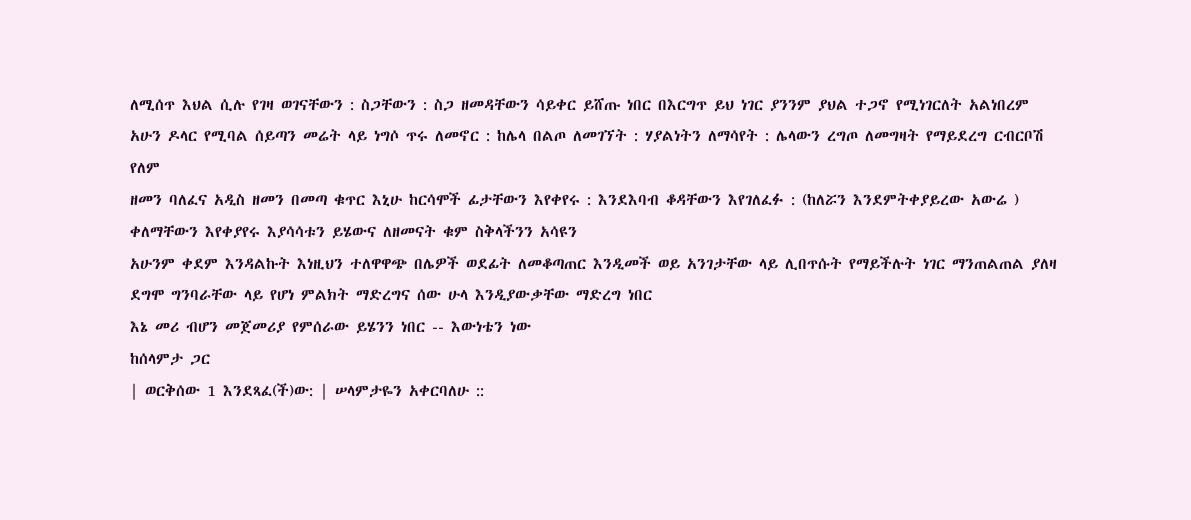ለሚሰጥ እህል ሲሉ የገዛ ወገናቸውን : ስጋቸውን : ስጋ ዘመዳቸውን ሳይቀር ይሸጡ ነበር በእርግጥ ይህ ነገር ያንንም ያህል ተጋኖ የሚነገርለት አልነበረም
አሁን ዶላር የሚባል ሰይጣን መሬት ላይ ነግሶ ጥሩ ለመኖር : ከሌላ በልጦ ለመገኘት : ሃያልነትን ለማሳየት : ሌላውን ረግጦ ለመግዛት የማይደረግ ርብርቦሽ የለም
ዘመን ባለፈና አዲስ ዘመን በመጣ ቁጥር እኒሁ ከርሳሞች ፊታቸውን እየቀየሩ : እንደእባብ ቆዳቸውን እየገለፈፉ : (ከለሯን እንደምትቀያይረው አውሬ ) ቀለማቸውን እየቀያየሩ እያሳሳቱን ይሄውና ለዘመናት ቁም ስቅላችንን አሳዩን
አሁንም ቀደም እንዳልኩት እነዚህን ተለዋዋጭ በሌዎች ወደፊት ለመቆጣጠር እንዲመች ወይ አንገታቸው ላይ ሊበጥሱት የማይችሉት ነገር ማንጠልጠል ያለዛ ደግሞ ግንባራቸው ላይ የሆነ ምልክት ማድረግና ሰው ሁላ እንዲያውቃቸው ማድረግ ነበር
እኔ መሪ ብሆን መጀመሪያ የምሰራው ይሄንን ነበር -- እውነቴን ነው
ከሰላምታ ጋር
| ወርቅሰው 1 እንደጻፈ(ች)ው: | ሠላምታዬን አቀርባለሁ ::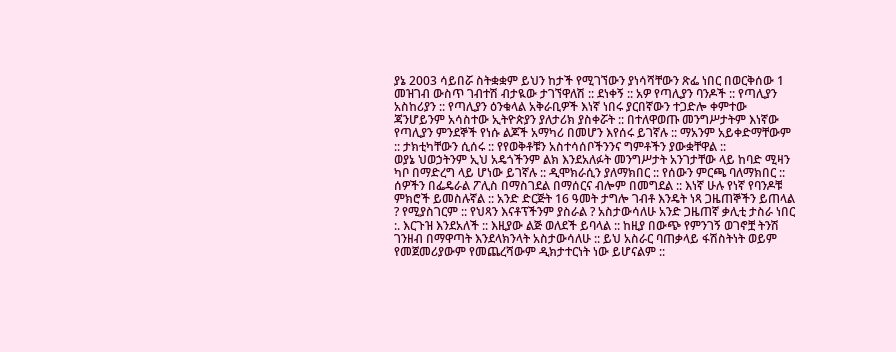ያኔ 2003 ሳይበሯ ስትቋቋም ይህን ከታች የሚገኘውን ያነሳሻቸውን ጽፌ ነበር በወርቅሰው 1 መዝገብ ውስጥ ገብተሽ ብታዪው ታገኘዋለሽ :: ደነቀኝ :: አዎ የጣሊያን ባንዶች :: የጣሊያን አስከሪያን :: የጣሊያን ዕንቁላል አቅራቢዎች እነኛ ነበሩ ያርበኛውን ተጋድሎ ቀምተው ጃንሆይንም አሳስተው ኢትዮጵያን ያለታሪክ ያስቀሯት :: በተለዋወጡ መንግሥታትም እነኛው የጣሊያን ምንደኞች የነሱ ልጆች አማካሪ በመሆን እየሰሩ ይገኛሉ :: ማአንም አይቀድማቸውም :: ታክቲካቸውን ሲሰሩ :: የየወቅቶቹን አስተሳሰቦችንንና ግምቶችን ያውቋቸዋል ::
ወያኔ ህወኃትንም ኢህ አዴጎችንም ልክ እንደአለፉት መንግሥታት አንገታቸው ላይ ከባድ ሚዛን ካቦ በማድረግ ላይ ሆነው ይገኛሉ :: ዲሞክራሲን ያለማክበር :: የሰውን ምርጫ ባለማክበር :: ሰዎችን በፌዴራል ፖሊስ በማስገደል በማሰርና ብሎም በመግደል :: እነኛ ሁሉ የነኛ የባንዶቹ ምክሮች ይመስሉኛል :: አንድ ድርጅት 16 ዓመት ታግሎ ገብቶ እንዴት ነጻ ጋዜጠኞችን ይጠላል ? የሚያስገርም :: የህጻን እናቶፕችንም ያስራል ? አስታውሳለሁ አንድ ጋዜጠኛ ቃሊቲ ታስራ ነበር :. እርጉዝ እንደአለች :: እዚያው ልጅ ወለደች ይባላል :: ከዚያ በውጭ የምንገኝ ወገኖቿ ትንሽ ገንዘብ በማዋጣት እንደላክንላት አስታውሳለሁ :: ይህ አስራር ባጠቃላይ ፋሽስትነት ወይም የመጀመሪያውም የመጨረሻውም ዲክታተርነት ነው ይሆናልም ::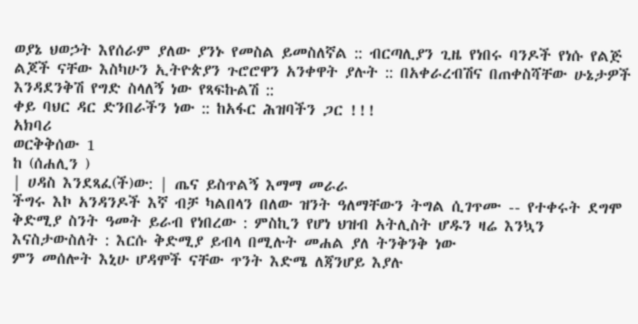ወያኔ ህወኃት እየሰራም ያለው ያንኑ የመስል ይመስለኛል :: ብርጣሊያን ጊዜ የነበሩ ባንዶች የነሱ የልጅ ልጆች ናቸው እስካሁን ኢትዮጵያን ጉሮሮዋን አንቀዋት ያሉት :: በአቀራረብሽና በጠቀስሻቸው ሁኔታዎች እንዳደንቅሽ የግድ ስላለኝ ነው የጻፍኩልሽ ::
ቀይ ባህር ዳር ድንበራችን ነው :: ከአፋር ሕዝባችን ጋር !!!
አክባሪ
ወርቅቅሰው 1
ከ (ሰሐሊን )
| ሀዳስ እንደጻፈ(ች)ው: | ጤና ይስጥልኝ እማማ መራራ
ችግሩ እኮ አንዳንዶች እኛ ብቻ ካልበላን በለው ዝንት ዓለማቸውን ትግል ሲገጥሙ -- የተቀሩት ደግሞ ቅድሚያ ስንት ዓመት ይራብ የነበረው : ምስኪን የሆነ ህዝብ አትሊስት ሆዱን ዛሬ እንኳን እናስታውስለት : እርሱ ቅድሚያ ይብላ በሚሉት መሐል ያለ ትንቅንቅ ነው
ምን መሰሎት እኒሁ ሆዳሞች ናቸው ጥንት እድሜ ለጃንሆይ እያሉ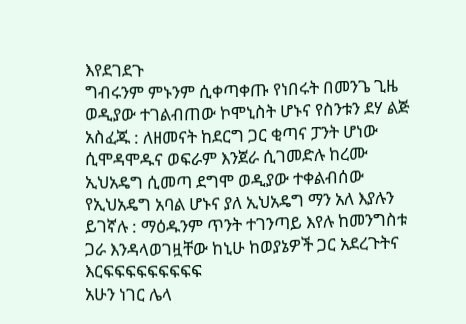እየደገደጉ
ግብሩንም ምኑንም ሲቀጣቀጡ የነበሩት በመንጌ ጊዜ ወዲያው ተገልብጠው ኮሞኒስት ሆኑና የስንቱን ደሃ ልጅ አስፈጁ : ለዘመናት ከደርግ ጋር ቂጣና ፓንት ሆነው ሲሞዳሞዱና ወፍራም እንጀራ ሲገመድሉ ከረሙ ኢህአዴግ ሲመጣ ደግሞ ወዲያው ተቀልብሰው የኢህአዴግ አባል ሆኑና ያለ ኢህአዴግ ማን አለ እያሉን ይገኛሉ : ማዕዱንም ጥንት ተገንጣይ እየሉ ከመንግስቱ ጋራ እንዳላወገዟቸው ከኒሁ ከወያኔዎች ጋር አደረጉትና እርፍፍፍፍፍፍፍፍፍ
አሁን ነገር ሌላ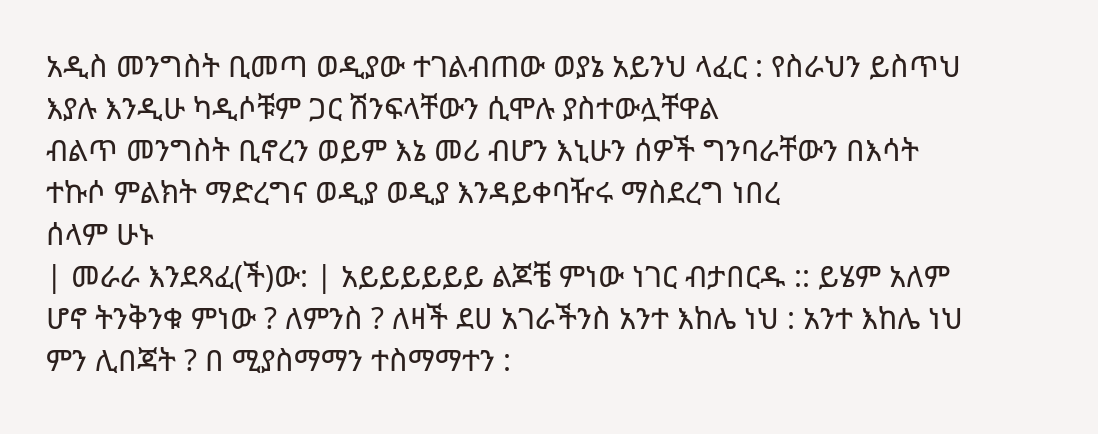አዲስ መንግስት ቢመጣ ወዲያው ተገልብጠው ወያኔ አይንህ ላፈር : የስራህን ይስጥህ እያሉ እንዲሁ ካዲሶቹም ጋር ሽንፍላቸውን ሲሞሉ ያስተውሏቸዋል
ብልጥ መንግስት ቢኖረን ወይም እኔ መሪ ብሆን እኒሁን ሰዎች ግንባራቸውን በእሳት ተኩሶ ምልክት ማድረግና ወዲያ ወዲያ እንዳይቀባዥሩ ማስደረግ ነበረ
ሰላም ሁኑ
| መራራ እንደጻፈ(ች)ው: | አይይይይይይ ልጆቼ ምነው ነገር ብታበርዱ :: ይሄም አለም ሆኖ ትንቅንቁ ምነው ? ለምንስ ? ለዛች ደሀ አገራችንስ አንተ እከሌ ነህ : አንተ እከሌ ነህ ምን ሊበጃት ? በ ሚያስማማን ተስማማተን :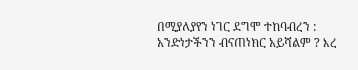በሚያለያየን ነገር ደግሞ ተከባብረን : አንድነታችንን ብናጠነክር አይሻልም ? እረ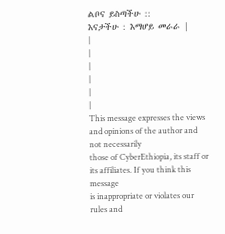ልቦና ይስጣችሁ ::
እናታችሁ : እማሆይ መራራ |
|
|
|
|
|
|
This message expresses the views and opinions of the author and not necessarily
those of CyberEthiopia, its staff or its affiliates. If you think this message
is inappropriate or violates our rules and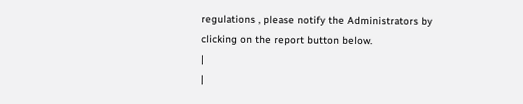regulations , please notify the Administrators by clicking on the report button below.
|
|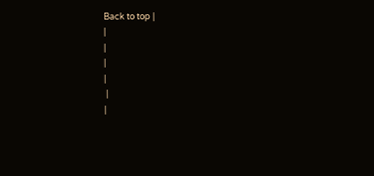Back to top |
|
|
|
|
 |
|